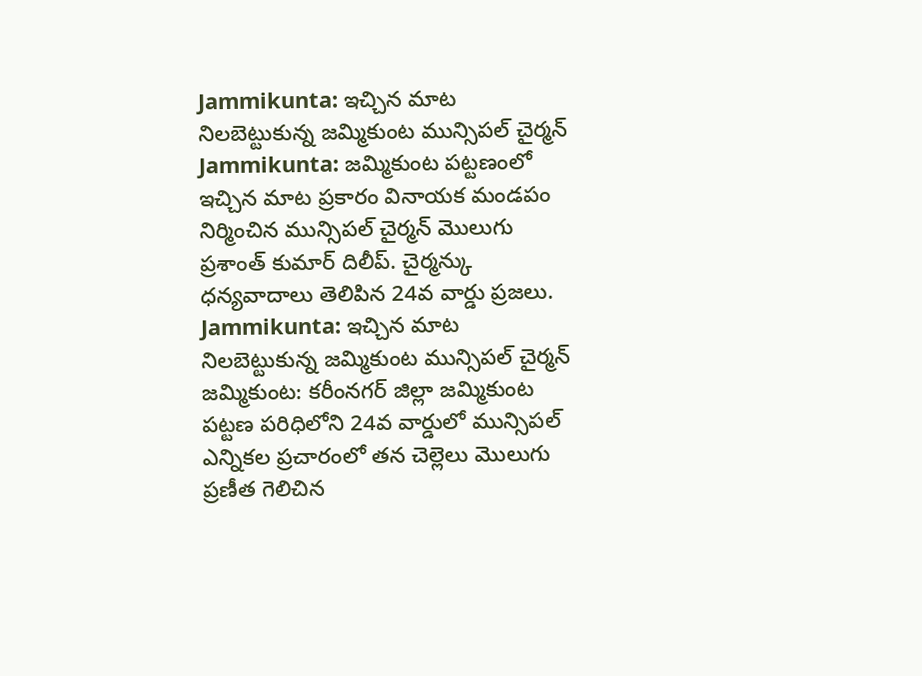Jammikunta: ఇచ్చిన మాట నిలబెట్టుకున్న జమ్మికుంట మున్సిపల్ చైర్మన్
Jammikunta: జమ్మికుంట పట్టణంలో ఇచ్చిన మాట ప్రకారం వినాయక మండపం నిర్మించిన మున్సిపల్ చైర్మన్ మొలుగు ప్రశాంత్ కుమార్ దిలీప్. చైర్మన్కు ధన్యవాదాలు తెలిపిన 24వ వార్డు ప్రజలు.
Jammikunta: ఇచ్చిన మాట నిలబెట్టుకున్న జమ్మికుంట మున్సిపల్ చైర్మన్
జమ్మికుంట: కరీంనగర్ జిల్లా జమ్మికుంట పట్టణ పరిధిలోని 24వ వార్డులో మున్సిపల్ ఎన్నికల ప్రచారంలో తన చెల్లెలు మొలుగు ప్రణీత గెలిచిన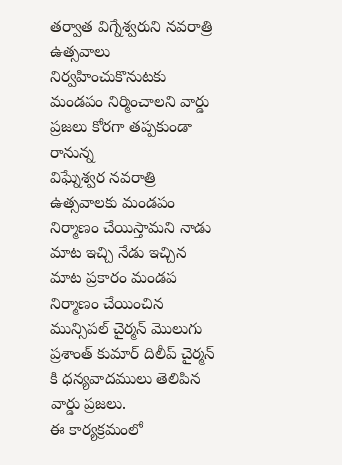తర్వాత విగ్నేశ్వరుని నవరాత్రి ఉత్సవాలు నిర్వహించుకొనుటకు మండపం నిర్మించాలని వార్డు ప్రజలు కోరగా తప్పకుండా రానున్న
విఘ్నేశ్వర నవరాత్రి ఉత్సవాలకు మండపం నిర్మాణం చేయిస్తామని నాడు మాట ఇచ్చి నేడు ఇచ్చిన మాట ప్రకారం మండప నిర్మాణం చేయించిన మున్సిపల్ చైర్మన్ మొలుగు ప్రశాంత్ కుమార్ దిలీప్ చైర్మన్ కి ధన్యవాదములు తెలిపిన వార్డు ప్రజలు.
ఈ కార్యక్రమంలో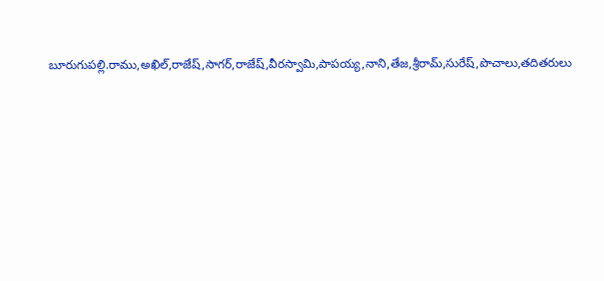బూరుగుపల్లి.రాము,అఖిల్,రాజేష్,సాగర్,రాజేష్,వీరస్వామి,పాపయ్య,నాని,తేజ,శ్రీరామ్,సురేష్,పొచాలు,తదితరులు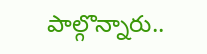పాల్గొన్నారు..